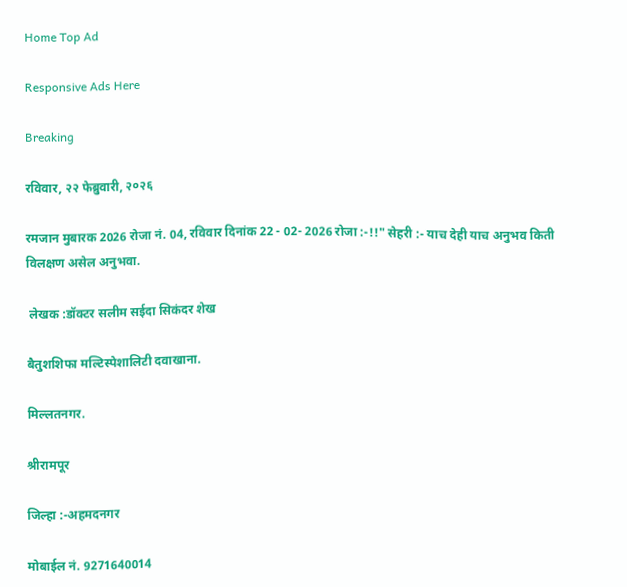Home Top Ad

Responsive Ads Here

Breaking

रविवार, २२ फेब्रुवारी, २०२६

रमजान मुबारक 2026 रोजा नं. 04, रविवार दिनांक 22 - 02- 2026 रोजा :-!!" सेहरी :- याच देही याच अनुभव किती विलक्षण असेल अनुभवा.

 लेखक :डॉक्टर सलीम सईदा सिकंदर शेख

बैतुशशिफा मल्टिस्पेशालिटी दवाखाना.

मिल्लतनगर.

श्रीरामपूर

जिल्हा :-अहमदनगर

मोबाईल नं. 9271640014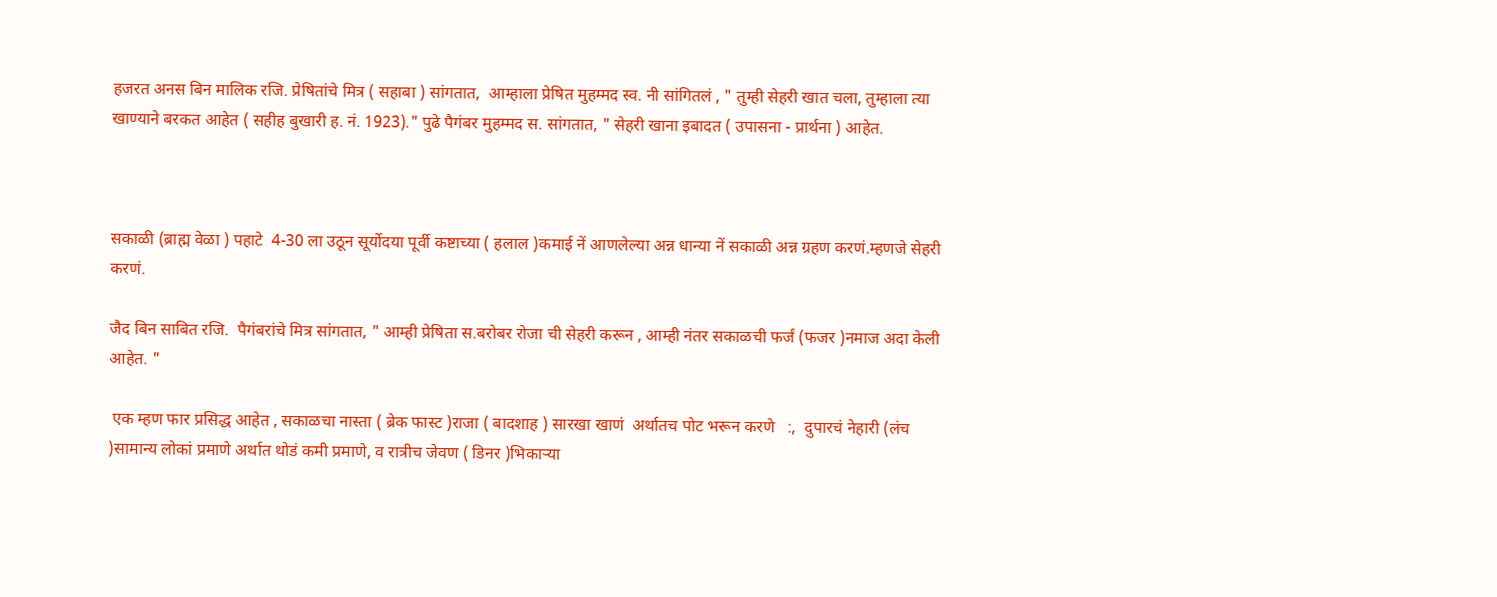हजरत अनस बिन मालिक रजि. प्रेषितांचे मित्र ( सहाबा ) सांगतात,  आम्हाला प्रेषित मुहम्मद स्व. नी सांगितलं , " तुम्ही सेहरी खात चला, तुम्हाला त्या खाण्याने बरकत आहेत ( सहीह बुखारी ह. नं. 1923)." पुढे पैगंबर मुहम्मद स. सांगतात, " सेहरी खाना इबादत ( उपासना - प्रार्थना ) आहेत.



सकाळी (ब्राह्म वेळा ) पहाटे  4-30 ला उठून सूर्योदया पूर्वी कष्टाच्या ( हलाल )कमाई नें आणलेल्या अन्न धान्या नें सकाळी अन्न ग्रहण करणं.म्हणजे सेहरी करणं.

जैद बिन साबित रजि.  पैगंबरांचे मित्र सांगतात, " आम्ही प्रेषिता स.बरोबर रोजा ची सेहरी करून , आम्ही नंतर सकाळची फर्जं (फजर )नमाज अदा केली आहेत. "

 एक म्हण फार प्रसिद्ध आहेत , सकाळचा नास्ता ( ब्रेक फास्ट )राजा ( बादशाह ) सारखा खाणं  अर्थातच पोट भरून करणे   :,  दुपारचं नेहारी (लंच )सामान्य लोकां प्रमाणे अर्थात थोडं कमी प्रमाणे, व रात्रीच जेवण ( डिनर )भिकाऱ्या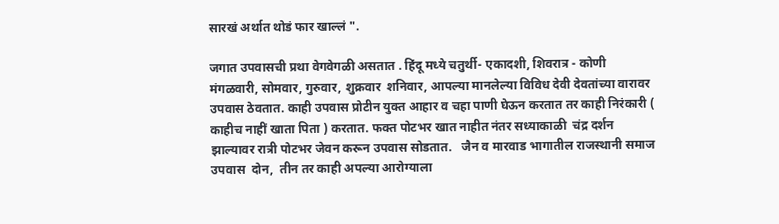सारखं अर्थात थोडं फार खाल्लं ".

जगात उपवासची प्रथा वेगवेगळी असतात . हिंदू मध्ये चतुर्थी- एकादशी, शिवरात्र - कोणी मंगळवारी, सोमवार, गुरुवार, शुक्रवार  शनिवार, आपल्या मानलेल्या विविध देवी देवतांच्या वारावर उपवास ठेवतात. काही उपवास प्रोटीन युक्त आहार व चहा पाणी घेऊन करतात तर काही निरंकारी ( काहीच नाहीं खाता पिता ) करतात. फक्त पोटभर खात नाहीत नंतर सध्याकाळी  चंद्र दर्शन झाल्यावर रात्री पोटभर जेवन करून उपवास सोडतात.   जैन व मारवाड भागातील राजस्थानी समाज उपवास  दोन,  तीन तर काही अपल्या आरोग्याला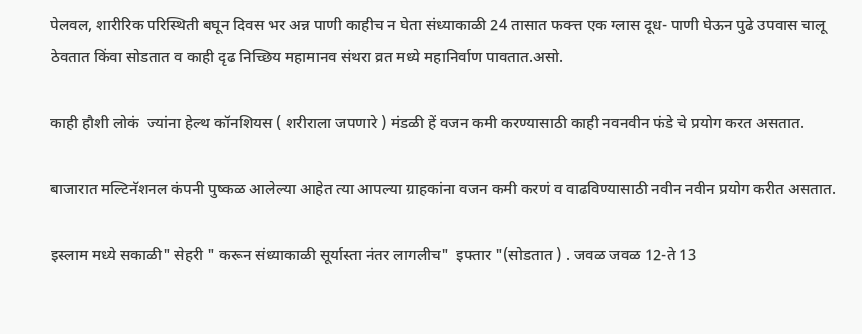पेलवल, शारीरिक परिस्थिती बघून दिवस भर अन्न पाणी काहीच न घेता संध्याकाळी 24 तासात फक्त्त एक ग्लास दूध- पाणी घेऊन पुढे उपवास चालू ठेवतात किंवा सोडतात व काही दृढ निच्छिय महामानव संथरा व्रत मध्ये महानिर्वाण पावतात.असो.

काही हौशी लोकं  ज्यांना हेल्थ कॉनशियस ( शरीराला जपणारे ) मंडळी हें वजन कमी करण्यासाठी काही नवनवीन फंडे चे प्रयोग करत असतात.

बाजारात मल्टिनॅशनल कंपनी पुष्कळ आलेल्या आहेत त्या आपल्या ग्राहकांना वजन कमी करणं व वाढविण्यासाठी नवीन नवीन प्रयोग करीत असतात.

इस्लाम मध्ये सकाळी" सेहरी " करून संध्याकाळी सूर्यास्ता नंतर लागलीच"  इफ्तार "(सोडतात ) . जवळ जवळ 12-ते 13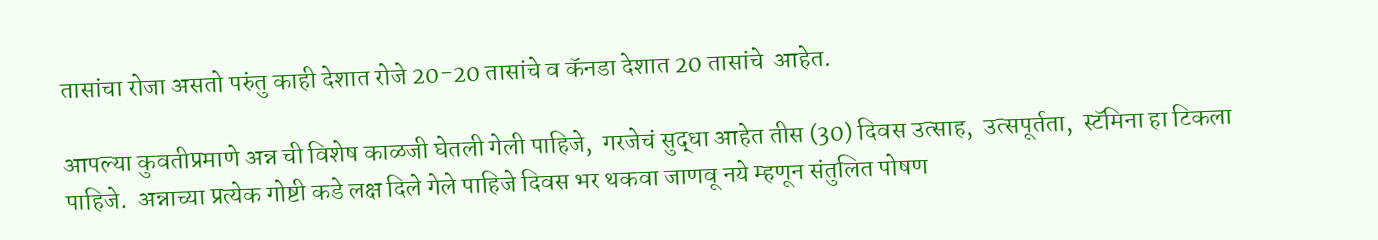तासांचा रोजा असतो परुंतु काही देशात रोजे 20-20 तासांचे व कॅनडा देशात 20 तासांचे  आहेत.

आपल्या कुवतीप्रमाणे अन्न ची विशेष काळजी घेतली गेली पाहिजे,  गरजेचं सुद्धा आहेत तीस (30) दिवस उत्साह,  उत्सपूर्तता,  स्टॅमिना हा टिकला  पाहिजे.  अन्नाच्या प्रत्येक गोष्टी कडे लक्ष दिले गेले पाहिजे दिवस भर थकवा जाणवू नये म्हणून संतुलित पोषण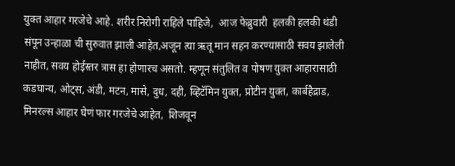युक्त आहार गरजेचे आहे. शरीर निरोगी राहिले पाहिजे,  आज फेब्रुवारी  हलकी हलकी थंडी संपून उन्हाळा ची सुरुवात झाली आहेत,अजून त्या ऋतू मान सहन करण्यासाठी सवय झालेली नाहीत, सवय होईस्तर त्रास हा होणारच असतो. म्हणून संतुलित व पोषण युक्त आहारासाठी कडघान्य, ओट्स, अंडी, मटन, मासे, दुध, दही, व्हिटॅमिन युक्त, प्रोटीन युक्त, कार्बहैद्राड, मिनरल्स आहार घेणं फार गरजेचे आहेत,  शिजवून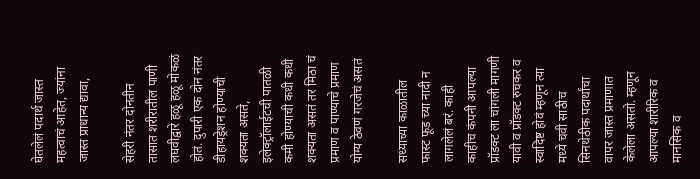घेतलेलं पदार्थ जास्त महत्वाचं आहेत, ज्यांना जास्त प्राधान्य द्यावा,

सेहरी नंतर दोनतीन तासात शरीरातील पाणी लघवीद्वारे हळू हळू मोकळं होतं. दुपारी एक दोन नंतर  डीहायड्रेशन होण्याची शक्यता असते,  इलेक्ट्रॉलाईटची पातळी कमी होण्याची कधी कधी शक्यता असतं तर मिठा चं प्रमाण व पाण्याचे प्रमाण योग्य ठेवणं गरजेचं असतं

सध्याच्या काळातील  फास्ट फूड च्या नादी न लागलेलं बरं. काही काहीच कंपनी आपल्या प्रॉडक्ट ला चांगली मागणी यावी व प्रॉडक्ट रुचकर व स्वादिष्ट होवं म्हणून त्या मध्ये चवी साठीच सिनथेठीक पदार्थांचा वापर जास्त प्रमाणात केलेला असतो. म्हणून  आपल्या शारीरिक व मानसिक व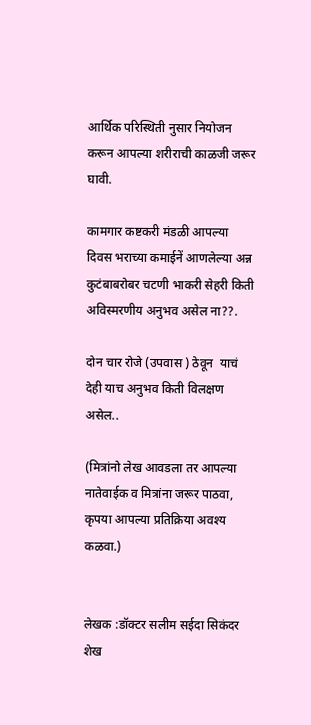आर्थिक परिस्थिती नुसार नियोजन करून आपल्या शरीराची काळजी जरूर घावी.

कामगार कष्टकरी मंडळी आपल्या दिवस भराच्या कमाईनें आणलेल्या अन्न  कुटंबाबरोबर चटणी भाकरी सेहरी किती अविस्मरणीय अनुभव असेल ना??.

दोन चार रोजे (उपवास ) ठेवून  याचं देही याच अनुभव किती विलक्षण असेल..

(मित्रांनो लेख आवडला तर आपल्या नातेवाईक व मित्रांना जरूर पाठवा, कृपया आपल्या प्रतिक्रिया अवश्य कळवा.)


लेखक :डॉक्टर सलीम सईदा सिकंदर शेख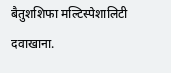बैतुशशिफा मल्टिस्पेशालिटी दवाखाना.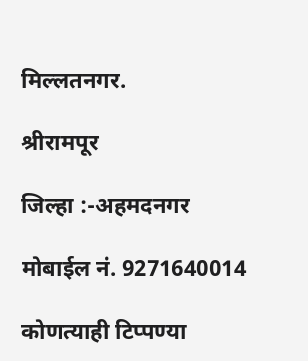मिल्लतनगर.

श्रीरामपूर

जिल्हा :-अहमदनगर

मोबाईल नं. 9271640014

कोणत्याही टिप्पण्‍या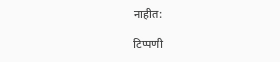नाहीत:

टिप्पणी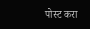पोस्ट करा